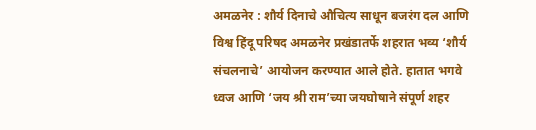अमळनेर : शौर्य दिनाचे औचित्य साधून बजरंग दल आणि विश्व हिंदू परिषद अमळनेर प्रखंडातर्फे शहरात भव्य ‘शौर्य संचलनाचे’ आयोजन करण्यात आले होते. हातात भगवे ध्वज आणि ‘जय श्री राम’च्या जयघोषाने संपूर्ण शहर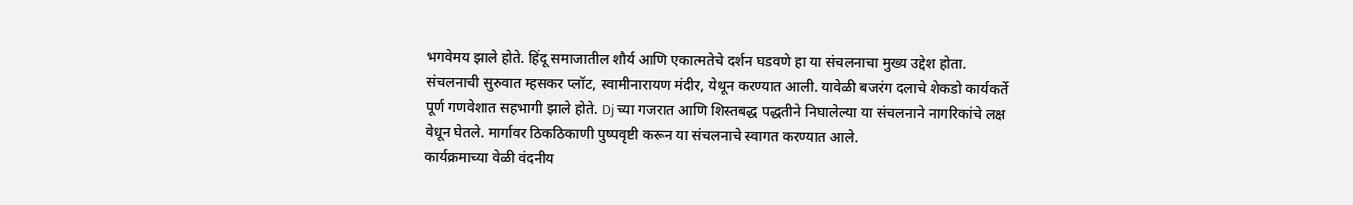भगवेमय झाले होते. हिंदू समाजातील शौर्य आणि एकात्मतेचे दर्शन घडवणे हा या संचलनाचा मुख्य उद्देश होता.
संचलनाची सुरुवात म्हसकर प्लॉट, स्वामीनारायण मंदीर, येथून करण्यात आली. यावेळी बजरंग दलाचे शेकडो कार्यकर्ते पूर्ण गणवेशात सहभागी झाले होते. Dj च्या गजरात आणि शिस्तबद्ध पद्धतीने निघालेल्या या संचलनाने नागरिकांचे लक्ष वेधून घेतले. मार्गावर ठिकठिकाणी पुष्पवृष्टी करून या संचलनाचे स्वागत करण्यात आले.
कार्यक्रमाच्या वेळी वंदनीय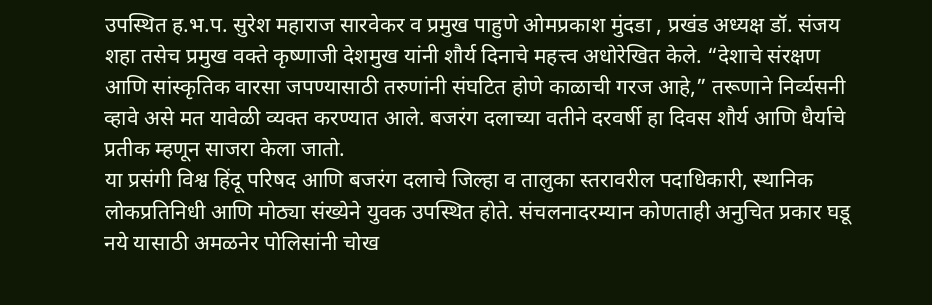उपस्थित ह.भ.प. सुरेश महाराज सारवेकर व प्रमुख पाहुणे ओमप्रकाश मुंदडा , प्रखंड अध्यक्ष डॉ. संजय शहा तसेच प्रमुख वक्ते कृष्णाजी देशमुख यांनी शौर्य दिनाचे महत्त्व अधोरेखित केले. “देशाचे संरक्षण आणि सांस्कृतिक वारसा जपण्यासाठी तरुणांनी संघटित होणे काळाची गरज आहे,” तरूणाने निर्व्यसनी व्हावे असे मत यावेळी व्यक्त करण्यात आले. बजरंग दलाच्या वतीने दरवर्षी हा दिवस शौर्य आणि धैर्याचे प्रतीक म्हणून साजरा केला जातो.
या प्रसंगी विश्व हिंदू परिषद आणि बजरंग दलाचे जिल्हा व तालुका स्तरावरील पदाधिकारी, स्थानिक लोकप्रतिनिधी आणि मोठ्या संख्येने युवक उपस्थित होते. संचलनादरम्यान कोणताही अनुचित प्रकार घडू नये यासाठी अमळनेर पोलिसांनी चोख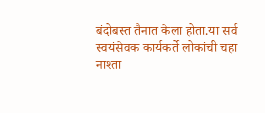बंदोबस्त तैनात केला होता.या सर्व स्वयंसेवक कार्यकर्ते लोकांची चहा नाश्ता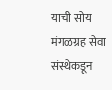याची सोय मंगळग्रह सेवा संस्थेकडून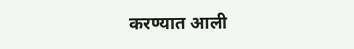करण्यात आली